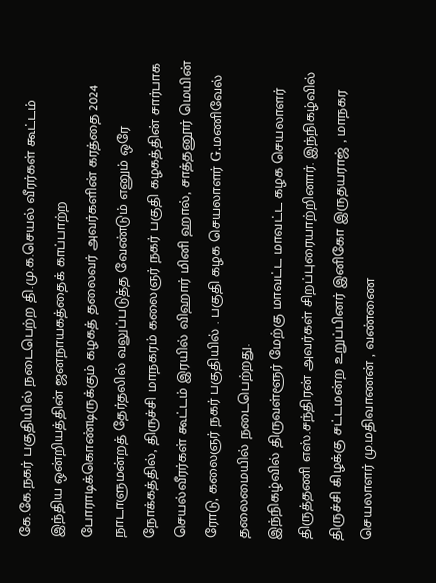கே.கே.நகர் பகுதியில் நடைபெற்ற தி.மு.க.செயல் வீரர்கள் கூட்டம்
இந்திய ஒன்றியத்தின் ஜனநாயகத்தைக் காப்பாற்ற போராடிக்கொண்டிருக்கும் கழகத் தலைவர் அவர்களின் கரத்தை 2024 நாடாளுமன்றத் தேர்தலில் வலுப்படுத்த வேண்டும் எனும் ஒரே நோக்கத்தில், திருச்சி மாநகரம் கலைஞர் நகர் பகுதி கழகத்தின் சார்பாக செயல்வீரர்கள் கூட்டம் இரயில் விஹார் மினி ஹால், சாத்தனூர் மெயின் ரோடு, கலைஞர் நகர் பகுதியில் . பகுதி கழக செயலாளர் G.மணிவேல் தலைமையில் நடைபெற்றது.
இந்நிகழ்வில் திருவள்ளூர் மேற்கு மாவட்ட மாவட்ட கழக செயலாளர் திருத்தணி எஸ்.சந்திரன் அவர்கள் சிறப்புரையாற்றினார். இந்நிகழ்வில் திருச்சி கிழக்கு சட்டமன்ற உறுப்பினர் இனிகோ இருதயராஜ் , மாநகர செயலாளர் மு.மதிவாணன் , வண்ணை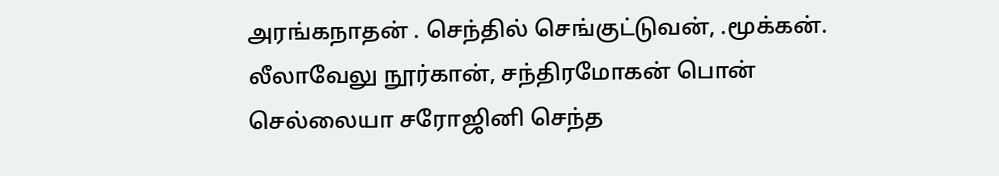அரங்கநாதன் . செந்தில் செங்குட்டுவன், .மூக்கன். லீலாவேலு நூர்கான், சந்திரமோகன் பொன் செல்லையா சரோஜினி செந்த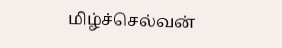மிழ்ச்செல்வன்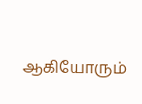ஆகியோரும்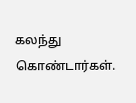கலந்து கொண்டார்கள்.